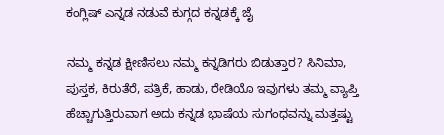ಕಂಗ್ಲಿಷ್ ಎನ್ನಡ ನಡುವೆ ಕುಗ್ಗದ ಕನ್ನಡಕ್ಕೆ ಜೈ

ನಮ್ಮ ಕನ್ನಡ ಕ್ಷೀಣಿಸಲು ನಮ್ಮ ಕನ್ನಡಿಗರು ಬಿಡುತ್ತಾರ? ಸಿನಿಮಾ, ಪುಸ್ತಕ, ಕಿರುತೆರೆ, ಪತ್ರಿಕೆ, ಹಾಡು, ರೇಡಿಯೊ ಇವುಗಳು ತಮ್ಮ ವ್ಯಾಪ್ತಿ ಹೆಚ್ಚಾಗುತ್ತಿರುವಾಗ ಅದು ಕನ್ನಡ ಭಾಷೆಯ ಸುಗಂಧವನ್ನು ಮತ್ತಷ್ಟು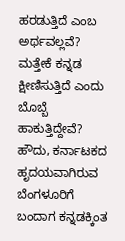ಹರಡುತ್ತಿದೆ ಎಂಬ ಅರ್ಥವಲ್ಲವೆ? ಮತ್ತೇಕೆ ಕನ್ನಡ ಕ್ಷೀಣಿಸುತ್ತಿದೆ ಎಂದು ಬೊಬ್ಬೆ ಹಾಕುತ್ತಿದ್ದೇವೆ?
ಹೌದು, ಕರ್ನಾಟಕದ ಹೃದಯವಾಗಿರುವ ಬೆಂಗಳೂರಿಗೆ ಬಂದಾಗ ಕನ್ನಡಕ್ಕಿಂತ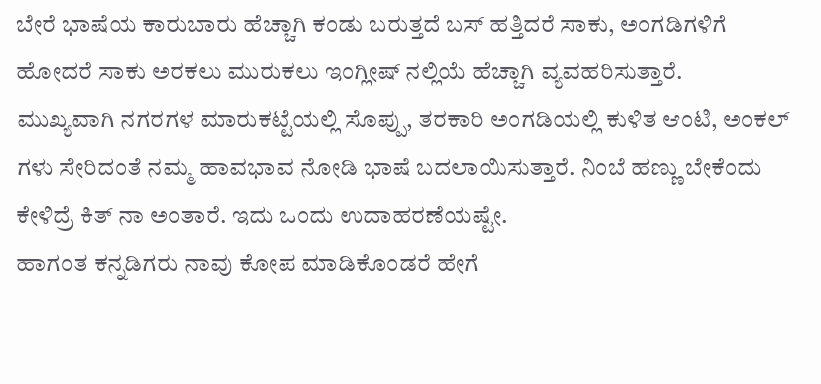ಬೇರೆ ಭಾಷೆಯ ಕಾರುಬಾರು ಹೆಚ್ಚಾಗಿ ಕಂಡು ಬರುತ್ತದೆ ಬಸ್ ಹತ್ತಿದರೆ ಸಾಕು, ಅಂಗಡಿಗಳಿಗೆ ಹೋದರೆ ಸಾಕು ಅರಕಲು ಮುರುಕಲು ಇಂಗ್ಲೀಷ್ ನಲ್ಲಿಯೆ ಹೆಚ್ಚಾಗಿ ವ್ಯವಹರಿಸುತ್ತಾರೆ.
ಮುಖ್ಯವಾಗಿ ನಗರಗಳ ಮಾರುಕಟ್ಟೆಯಲ್ಲಿ ಸೊಪ್ಪು, ತರಕಾರಿ ಅಂಗಡಿಯಲ್ಲಿ ಕುಳಿತ ಆಂಟಿ, ಅಂಕಲ್ ಗಳು ಸೇರಿದಂತೆ ನಮ್ಮ ಹಾವಭಾವ ನೋಡಿ ಭಾಷೆ ಬದಲಾಯಿಸುತ್ತಾರೆ. ನಿಂಬೆ ಹಣ್ಣು ಬೇಕೆಂದು ಕೇಳಿದ್ರೆ ಕಿತ್ ನಾ ಅಂತಾರೆ. ಇದು ಒಂದು ಉದಾಹರಣೆಯಷ್ಟೇ.
ಹಾಗಂತ ಕನ್ನಡಿಗರು ನಾವು ಕೋಪ ಮಾಡಿಕೊಂಡರೆ ಹೇಗೆ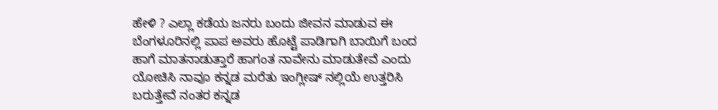ಹೇಳಿ ? ಎಲ್ಲಾ ಕಡೆಯ ಜನರು ಬಂದು ಜೀವನ ಮಾಡುವ ಈ ಬೆಂಗಳೂರಿನಲ್ಲಿ ಪಾಪ ಅವರು ಹೊಟ್ಟೆ ಪಾಡಿಗಾಗಿ ಬಾಯಿಗೆ ಬಂದ ಹಾಗೆ ಮಾತನಾಡುತ್ತಾರೆ ಹಾಗಂತ ನಾವೇನು ಮಾಡುತೇವೆ ಎಂದು ಯೋಚಿಸಿ ನಾವೂ ಕನ್ನಡ ಮರೆತು ಇಂಗ್ಲೀಷ್ ನಲ್ಲಿಯೆ ಉತ್ತರಿಸಿ ಬರುತ್ತೇವೆ ನಂತರ ಕನ್ನಡ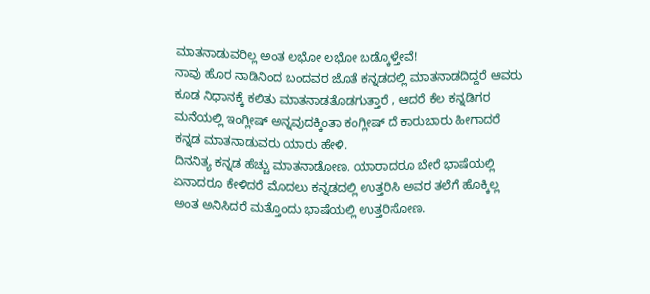ಮಾತನಾಡುವರಿಲ್ಲ ಅಂತ ಲಭೋ ಲಭೋ ಬಡ್ಕೊಳ್ತೇವೆ!
ನಾವು ಹೊರ ನಾಡಿನಿಂದ ಬಂದವರ ಜೊತೆ ಕನ್ನಡದಲ್ಲಿ ಮಾತನಾಡದಿದ್ದರೆ ಆವರು ಕೂಡ ನಿಧಾನಕ್ಕೆ ಕಲಿತು ಮಾತನಾಡತೊಡಗುತ್ತಾರೆ , ಆದರೆ ಕೆಲ ಕನ್ನಡಿಗರ ಮನೆಯಲ್ಲಿ ಇಂಗ್ಲೀಷ್ ಅನ್ನವುದಕ್ಕಿಂತಾ ಕಂಗ್ಲೀಷ್ ದೆ ಕಾರುಬಾರು ಹೀಗಾದರೆ ಕನ್ನಡ ಮಾತನಾಡುವರು ಯಾರು ಹೇಳಿ.
ದಿನನಿತ್ಯ ಕನ್ನಡ ಹೆಚ್ಚು ಮಾತನಾಡೋಣ. ಯಾರಾದರೂ ಬೇರೆ ಭಾಷೆಯಲ್ಲಿ ಏನಾದರೂ ಕೇಳಿದರೆ ಮೊದಲು ಕನ್ನಡದಲ್ಲಿ ಉತ್ತರಿಸಿ ಅವರ ತಲೆಗೆ ಹೊಕ್ಕಿಲ್ಲ ಅಂತ ಅನಿಸಿದರೆ ಮತ್ತೊಂದು ಭಾಷೆಯಲ್ಲಿ ಉತ್ತರಿಸೋಣ.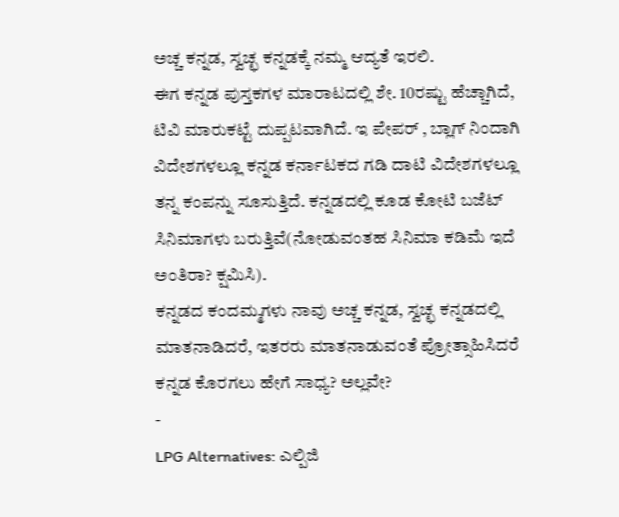ಅಚ್ಚ ಕನ್ನಡ, ಸ್ವಚ್ಛ ಕನ್ನಡಕ್ಕೆ ನಮ್ಮ ಆದ್ಯತೆ ಇರಲಿ.
ಈಗ ಕನ್ನಡ ಪುಸ್ತಕಗಳ ಮಾರಾಟದಲ್ಲಿ ಶೇ. 10ರಷ್ಟು ಹೆಚ್ಚಾಗಿದೆ, ಟಿವಿ ಮಾರುಕಟ್ಟೆ ದುಪ್ಪಟವಾಗಿದೆ. ಇ ಪೇಪರ್ , ಬ್ಲಾಗ್ ನಿಂದಾಗಿ ವಿದೇಶಗಳಲ್ಲೂ ಕನ್ನಡ ಕರ್ನಾಟಕದ ಗಡಿ ದಾಟಿ ವಿದೇಶಗಳಲ್ಲೂ ತನ್ನ ಕಂಪನ್ನು ಸೂಸುತ್ತಿದೆ. ಕನ್ನಡದಲ್ಲಿ ಕೂಡ ಕೋಟಿ ಬಜೆಟ್ ಸಿನಿಮಾಗಳು ಬರುತ್ತಿವೆ(ನೋಡುವಂತಹ ಸಿನಿಮಾ ಕಡಿಮೆ ಇದೆ ಅಂತಿರಾ? ಕ್ಷಮಿಸಿ).
ಕನ್ನಡದ ಕಂದಮ್ಮಗಳು ನಾವು ಅಚ್ಚ ಕನ್ನಡ, ಸ್ವಚ್ಛ ಕನ್ನಡದಲ್ಲಿ ಮಾತನಾಡಿದರೆ, ಇತರರು ಮಾತನಾಡುವಂತೆ ಪ್ರೋತ್ಸಾಹಿಸಿದರೆ ಕನ್ನಡ ಕೊರಗಲು ಹೇಗೆ ಸಾಧ್ಯ? ಅಲ್ಲವೇ?
-
LPG Alternatives: ಎಲ್ಪಿಜಿ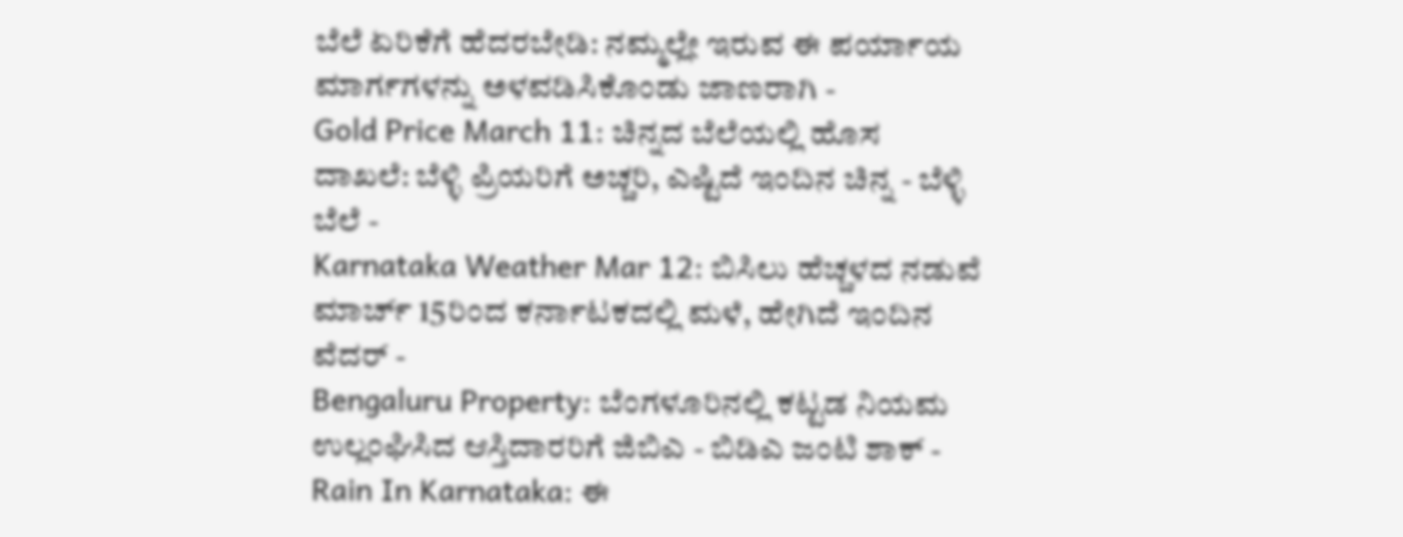ಬೆಲೆ ಏರಿಕೆಗೆ ಹೆದರಬೇಡಿ: ನಮ್ಮಲ್ಲೇ ಇರುವ ಈ ಪರ್ಯಾಯ ಮಾರ್ಗಗಳನ್ನು ಅಳವಡಿಸಿಕೊಂಡು ಜಾಣರಾಗಿ -
Gold Price March 11: ಚಿನ್ನದ ಬೆಲೆಯಲ್ಲಿ ಹೊಸ ದಾಖಲೆ: ಬೆಳ್ಳಿ ಪ್ರಿಯರಿಗೆ ಅಚ್ಚರಿ, ಎಷ್ಟಿದೆ ಇಂದಿನ ಚಿನ್ನ - ಬೆಳ್ಳಿ ಬೆಲೆ -
Karnataka Weather Mar 12: ಬಿಸಿಲು ಹೆಚ್ಚಳದ ನಡುವೆ ಮಾರ್ಚ್ 15ರಿಂದ ಕರ್ನಾಟಕದಲ್ಲಿ ಮಳೆ, ಹೇಗಿದೆ ಇಂದಿನ ವೆದರ್ -
Bengaluru Property: ಬೆಂಗಳೂರಿನಲ್ಲಿ ಕಟ್ಟಡ ನಿಯಮ ಉಲ್ಲಂಘಿಸಿದ ಆಸ್ತಿದಾರರಿಗೆ ಜಿಬಿಎ - ಬಿಡಿಎ ಜಂಟಿ ಶಾಕ್ -
Rain In Karnataka: ಈ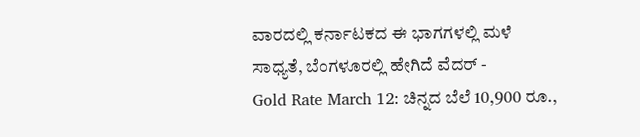ವಾರದಲ್ಲಿ ಕರ್ನಾಟಕದ ಈ ಭಾಗಗಳಲ್ಲಿ ಮಳೆ ಸಾಧ್ಯತೆ, ಬೆಂಗಳೂರಲ್ಲಿ ಹೇಗಿದೆ ವೆದರ್ -
Gold Rate March 12: ಚಿನ್ನದ ಬೆಲೆ 10,900 ರೂ.,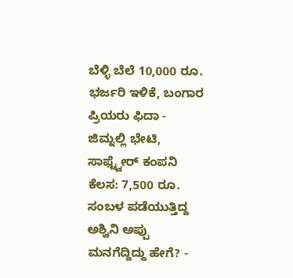ಬೆಳ್ಳಿ ಬೆಲೆ 10,000 ರೂ. ಭರ್ಜರಿ ಇಳಿಕೆ, ಬಂಗಾರ ಪ್ರಿಯರು ಫಿದಾ -
ಜಿಮ್ನಲ್ಲಿ ಭೇಟಿ, ಸಾಫ್ಟ್ವೇರ್ ಕಂಪನಿ ಕೆಲಸ: 7,500 ರೂ. ಸಂಬಳ ಪಡೆಯುತ್ತಿದ್ದ ಅಶ್ವಿನಿ ಅಪ್ಪು ಮನಗೆದ್ದಿದ್ದು ಹೇಗೆ? -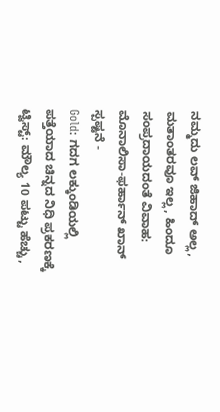ನಮ್ಮದು ಲವ್ ಜಿಹಾದ್ ಅಲ್ಲ, ಮತಾಂತರವೂ ಇಲ್ಲ, ಹಿಂದೂ ಸಂಪ್ರದಾಯದಂತೆ ವಿವಾಹ: ಮೊನಾಲಿಸಾ-ಫರ್ಹಾನ್ ಖಾನ್ ಸ್ಪಷ್ಟನೆ -
Gold: ಗದಗ ಲಕ್ಕುಂಡಿಯಲ್ಲಿ ಪತ್ತೆಯಾದ ಚಿನ್ನದ ನಿಧಿ ಪ್ರಕರಣಕ್ಕೆ ಟ್ವಿಸ್ಟ್: ಮೌಲ್ಯ 10 ಪಟ್ಟು ಹೆಚ್ಚು,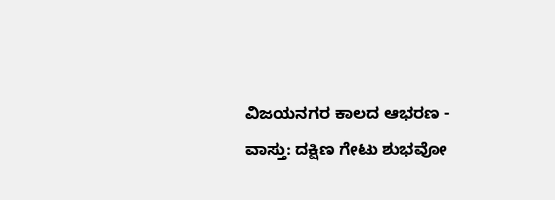ವಿಜಯನಗರ ಕಾಲದ ಆಭರಣ -
ವಾಸ್ತು: ದಕ್ಷಿಣ ಗೇಟು ಶುಭವೋ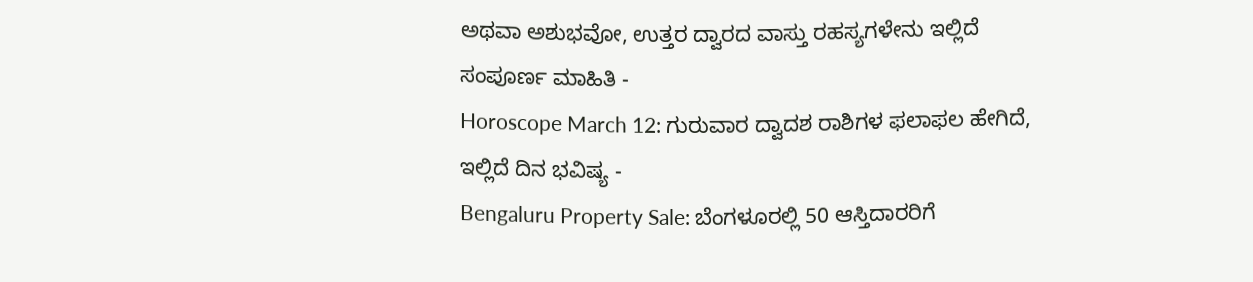ಅಥವಾ ಅಶುಭವೋ, ಉತ್ತರ ದ್ವಾರದ ವಾಸ್ತು ರಹಸ್ಯಗಳೇನು ಇಲ್ಲಿದೆ ಸಂಪೂರ್ಣ ಮಾಹಿತಿ -
Horoscope March 12: ಗುರುವಾರ ದ್ವಾದಶ ರಾಶಿಗಳ ಫಲಾಫಲ ಹೇಗಿದೆ, ಇಲ್ಲಿದೆ ದಿನ ಭವಿಷ್ಯ -
Bengaluru Property Sale: ಬೆಂಗಳೂರಲ್ಲಿ 50 ಆಸ್ತಿದಾರರಿಗೆ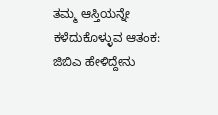ತಮ್ಮ ಆಸ್ತಿಯನ್ನೇ ಕಳೆದುಕೊಳ್ಳುವ ಆತಂಕ: ಜಿಬಿಎ ಹೇಳಿದ್ದೇನು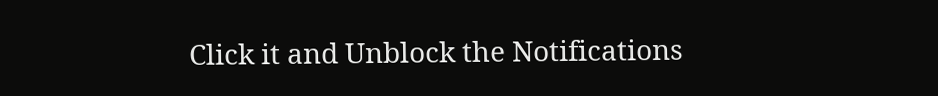Click it and Unblock the Notifications